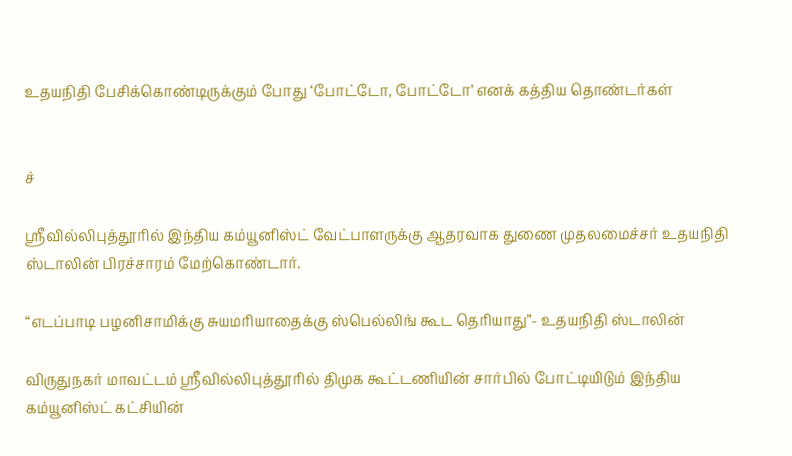உதயநிதி பேசிக்கொண்டிருக்கும் போது ‘போட்டோ, போட்டோ’ எனக் கத்திய தொண்டர்கள்


ச்

ஸ்ரீவில்லிபுத்தூரில் இந்திய கம்யூனிஸ்ட் வேட்பாளருக்கு ஆதரவாக துணை முதலமைச்சர் உதயநிதி ஸ்டாலின் பிரச்சாரம் மேற்கொண்டார்.

“எடப்பாடி பழனிசாமிக்கு சுயமரியாதைக்கு ஸ்பெல்லிங் கூட தெரியாது”- உதயநிதி ஸ்டாலின்

விருதுநகர் மாவட்டம் ஸ்ரீவில்லிபுத்தூரில் திமுக கூட்டணியின் சார்பில் போட்டியிடும் இந்திய கம்யூனிஸ்ட் கட்சியின்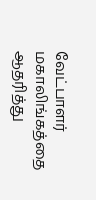வேட்பாளர் மகாலிங்கத்தை ஆதரித்து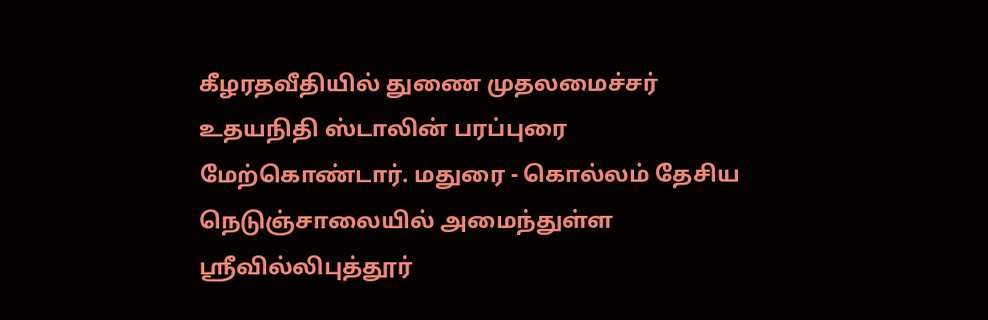கீழரதவீதியில் துணை முதலமைச்சர் உதயநிதி ஸ்டாலின் பரப்புரை மேற்கொண்டார். மதுரை - கொல்லம் தேசிய நெடுஞ்சாலையில் அமைந்துள்ள ஸ்ரீவில்லிபுத்தூர்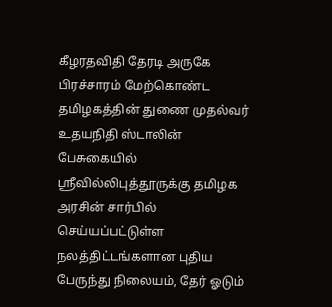கீழரதவிதி தேரடி அருகே பிரச்சாரம் மேற்கொண்ட தமிழகத்தின் துணை முதல்வர் உதயநிதி ஸ்டாலின் பேசுகையில் ஸ்ரீவில்லிபுத்தூருக்கு தமிழக அரசின் சார்பில் செய்யப்பட்டுள்ள நலத்திட்டங்களான புதிய பேருந்து நிலையம், தேர் ஓடும்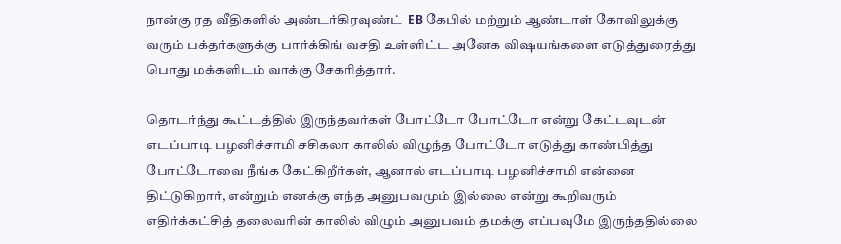நான்கு ரத வீதிகளில் அண்டர்கிரவுண்ட்  EB கேபில் மற்றும் ஆண்டாள் கோவிலுக்கு வரும் பக்தர்களுக்கு பார்க்கிங் வசதி உள்ளிட்ட அனேக விஷயங்களை எடுத்துரைத்து பொது மக்களிடம் வாக்கு சேகரித்தார்.

தொடர்ந்து கூட்டத்தில் இருந்தவர்கள் போட்டோ போட்டோ என்று கேட்டவுடன் எடப்பாடி பழனிச்சாமி சசிகலா காலில் விழுந்த போட்டோ எடுத்து காண்பித்து போட்டோவை நீங்க கேட்கிறீர்கள், ஆனால் எடப்பாடி பழனிச்சாமி என்னை திட்டுகிறார், என்றும் எனக்கு எந்த அனுபவமும் இல்லை என்று கூறிவரும் எதிர்க்கட்சித் தலைவரின் காலில் விழும் அனுபவம் தமக்கு எப்பவுமே இருந்ததில்லை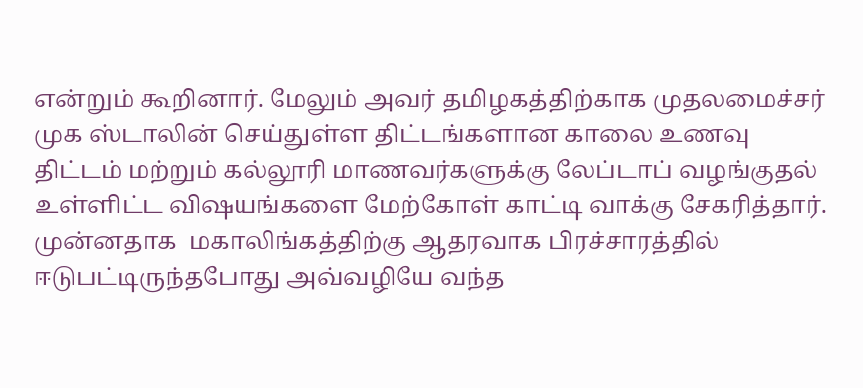என்றும் கூறினார். மேலும் அவர் தமிழகத்திற்காக முதலமைச்சர் முக ஸ்டாலின் செய்துள்ள திட்டங்களான காலை உணவு திட்டம் மற்றும் கல்லூரி மாணவர்களுக்கு லேப்டாப் வழங்குதல் உள்ளிட்ட விஷயங்களை மேற்கோள் காட்டி வாக்கு சேகரித்தார். முன்னதாக  மகாலிங்கத்திற்கு ஆதரவாக பிரச்சாரத்தில் ஈடுபட்டிருந்தபோது அவ்வழியே வந்த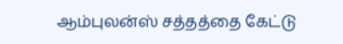ஆம்புலன்ஸ் சத்தத்தை கேட்டு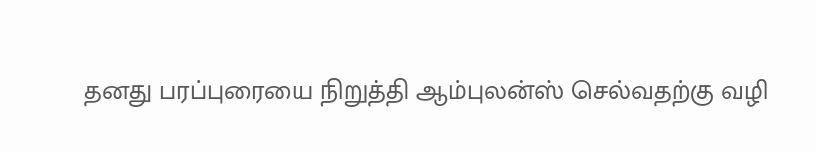தனது பரப்புரையை நிறுத்தி ஆம்புலன்ஸ் செல்வதற்கு வழி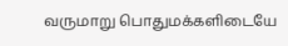வருமாறு பொதுமக்களிடையே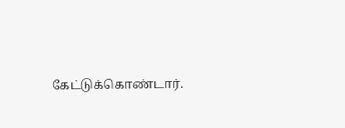கேட்டுக்கொண்டார்.